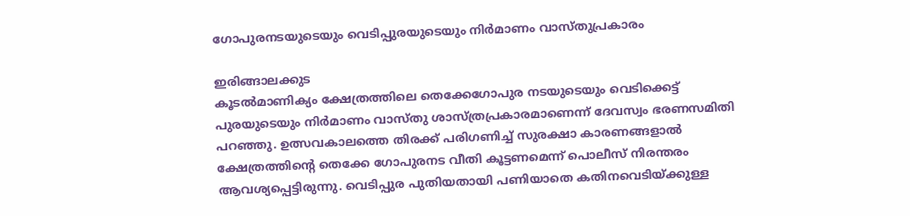ഗോപുരനടയുടെയും വെടിപ്പുരയുടെയും നിർമാണം വാസ്തുപ്രകാരം

ഇരിങ്ങാലക്കുട
കൂടൽമാണിക്യം ക്ഷേത്രത്തിലെ തെക്കേഗോപുര നടയുടെയും വെടിക്കെട്ട് പുരയുടെയും നിർമാണം വാസ്തു ശാസ്ത്രപ്രകാരമാണെന്ന് ദേവസ്വം ഭരണസമിതി പറഞ്ഞു. ഉത്സവകാലത്തെ തിരക്ക് പരിഗണിച്ച് സുരക്ഷാ കാരണങ്ങളാൽ ക്ഷേത്രത്തിന്റെ തെക്കേ ഗോപുരനട വീതി കൂട്ടണമെന്ന് പൊലീസ് നിരന്തരം ആവശ്യപ്പെട്ടിരുന്നു. വെടിപ്പുര പുതിയതായി പണിയാതെ കതിനവെടിയ്ക്കുള്ള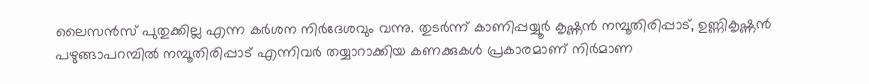ലൈസൻസ് പുതുക്കില്ല എന്ന കർശന നിർദേശവും വന്നു. തുടർന്ന് കാണിപ്പയ്യൂർ കൃഷ്ണൻ നമ്പൂതിരിപ്പാട്, ഉണ്ണികൃഷ്ണൻ പഴുങ്ങാപറമ്പിൽ നമ്പൂതിരിപ്പാട് എന്നിവർ തയ്യാറാക്കിയ കണക്കുകൾ പ്രകാരമാണ് നിർമാണ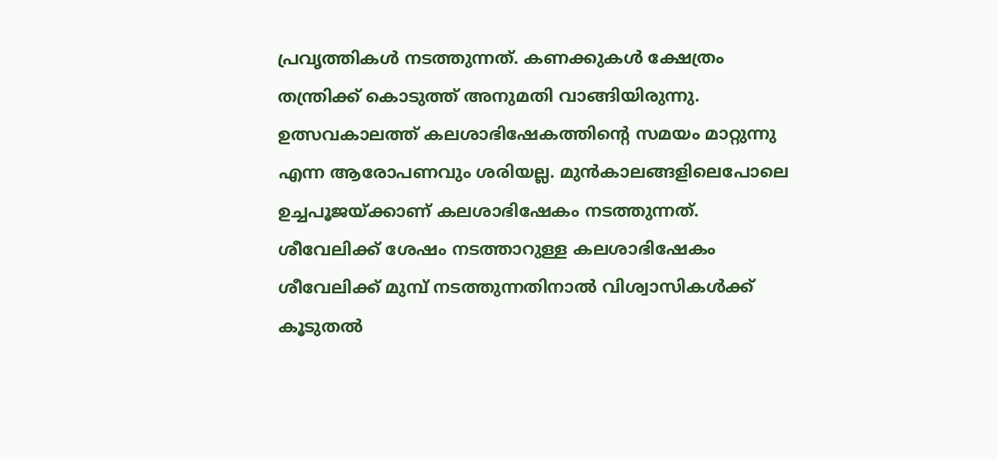പ്രവൃത്തികൾ നടത്തുന്നത്. കണക്കുകൾ ക്ഷേത്രം തന്ത്രിക്ക് കൊടുത്ത് അനുമതി വാങ്ങിയിരുന്നു. ഉത്സവകാലത്ത് കലശാഭിഷേകത്തിന്റെ സമയം മാറ്റുന്നു എന്ന ആരോപണവും ശരിയല്ല. മുൻകാലങ്ങളിലെപോലെ ഉച്ചപൂജയ്ക്കാണ് കലശാഭിഷേകം നടത്തുന്നത്. ശീവേലിക്ക് ശേഷം നടത്താറുള്ള കലശാഭിഷേകം ശീവേലിക്ക് മുമ്പ് നടത്തുന്നതിനാൽ വിശ്വാസികൾക്ക് കൂടുതൽ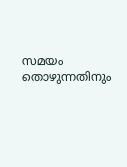സമയം തൊഴുന്നതിനും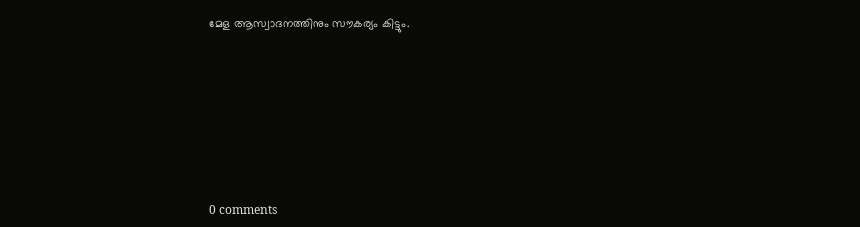മേള ആസ്വാദനത്തിനും സൗകര്യം കിട്ടും.










0 comments